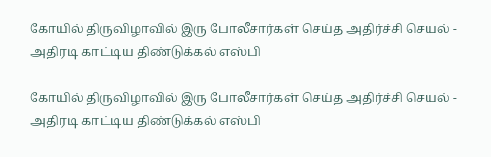கோயில் திருவிழாவில் இரு போலீசார்கள் செய்த அதிர்ச்சி செயல் - அதிரடி காட்டிய திண்டுக்கல் எஸ்பி

கோயில் திருவிழாவில் இரு போலீசார்கள் செய்த அதிர்ச்சி செயல் - அதிரடி காட்டிய திண்டுக்கல் எஸ்பி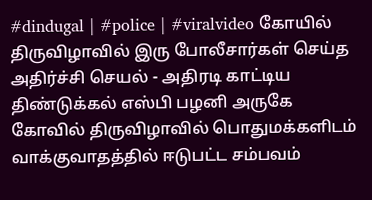#dindugal | #police | #viralvideo கோயில் திருவிழாவில் இரு போலீசார்கள் செய்த அதிர்ச்சி செயல் - அதிரடி காட்டிய திண்டுக்கல் எஸ்பி பழனி அருகே கோவில் திருவிழாவில் பொதுமக்களிடம் வாக்குவாத‌த்தில் ஈடுபட்ட சம்பவம்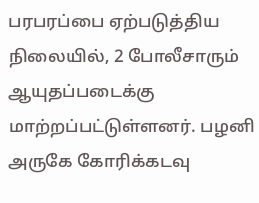பரபரப்பை ஏற்படுத்திய நிலையில், 2 போலீசாரும் ஆயுதப்படைக்கு மாற்றப்பட்டுள்ளனர். பழனி அருகே கோரிக்கடவு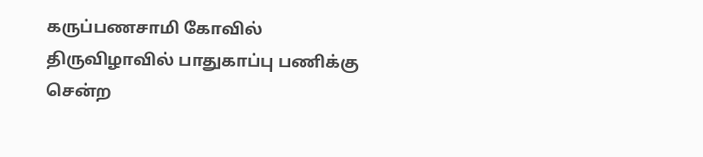கருப்பணசாமி கோவில் திருவிழாவில் பாதுகாப்பு பணிக்கு சென்ற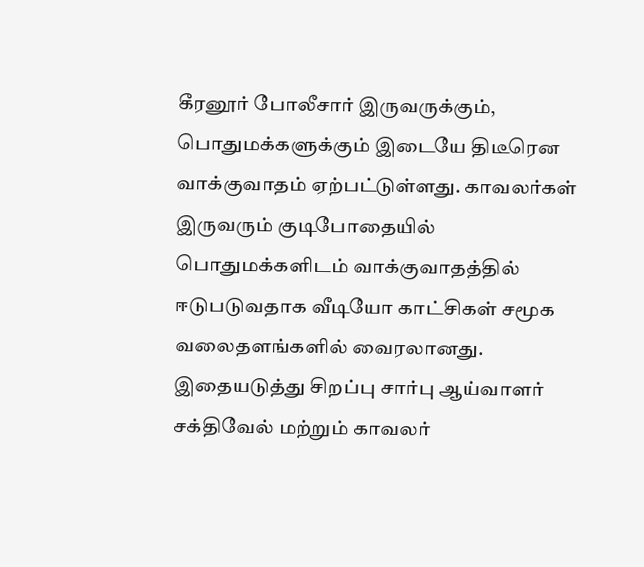கீரனூர் போலீசார் இருவருக்கும், பொதுமக்களுக்கும் இடையே திடீரென வாக்குவாதம் ஏற்பட்டுள்ளது. காவலர்கள் இருவரும் குடிபோதையில் பொதுமக்களிடம் வாக்குவாதத்தில் ஈடுபடுவதாக வீடியோ காட்சிகள் சமூக வலைதளங்களில் வைரலானது. இதையடுத்து சிறப்பு சார்பு ஆய்வாளர் சக்திவேல் மற்றும் காவலர்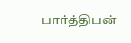பார்த்திபன்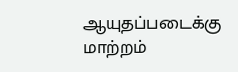ஆயுதப்படைக்கு மாற்றம்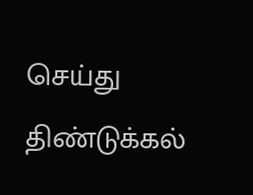செய்து திண்டுக்கல்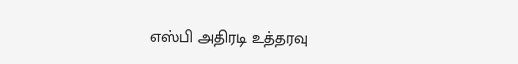எஸ்பி அதிரடி உத்தரவு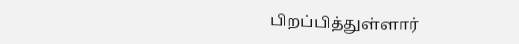பிறப்பித்துள்ளார்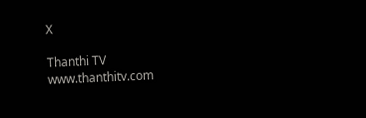X

Thanthi TV
www.thanthitv.com